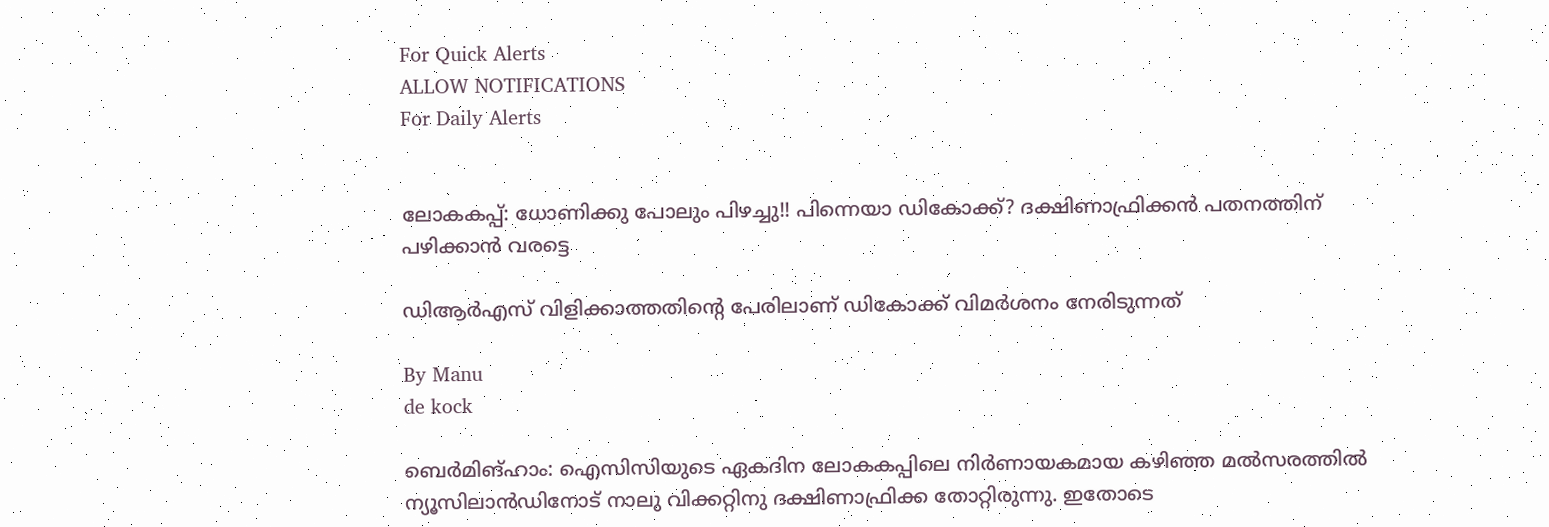For Quick Alerts
ALLOW NOTIFICATIONS
For Daily Alerts


ലോകകപ്പ്: ധോണിക്കു പോലും പിഴച്ചു!! പിന്നെയാ ഡികോക്ക്? ദക്ഷിണാഫ്രിക്കന്‍ പതനത്തിന് പഴിക്കാന്‍ വരട്ടെ

ഡിആര്‍എസ് വിളിക്കാത്തതിന്റെ പേരിലാണ് ഡികോക്ക് വിമര്‍ശനം നേരിടുന്നത്

By Manu
de kock

ബെര്‍മിങ്ഹാം: ഐസിസിയുടെ ഏകദിന ലോകകപ്പിലെ നിര്‍ണായകമായ കഴിഞ്ഞ മല്‍സരത്തില്‍ ന്യൂസിലാന്‍ഡിനോട് നാലു വിക്കറ്റിനു ദക്ഷിണാഫ്രിക്ക തോറ്റിരുന്നു. ഇതോടെ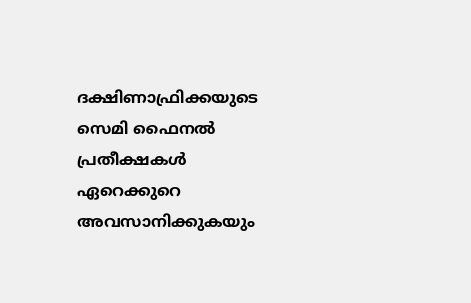ദക്ഷിണാഫ്രിക്കയുടെ സെമി ഫൈനല്‍ പ്രതീക്ഷകള്‍ ഏറെക്കുറെ അവസാനിക്കുകയും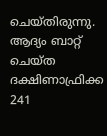ചെയ്തിരുന്നു. ആദ്യം ബാറ്റ് ചെയ്ത ദക്ഷിണാഫ്രിക്ക 241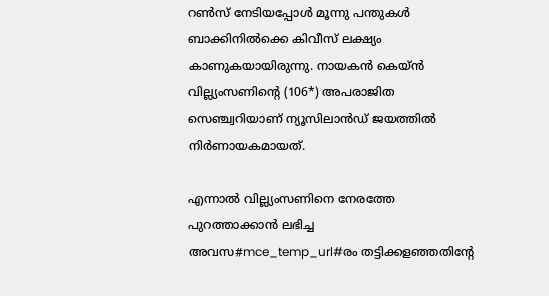റണ്‍സ് നേടിയപ്പോള്‍ മൂന്നു പന്തുകള്‍ ബാക്കിനില്‍ക്കെ കിവീസ് ലക്ഷ്യം കാണുകയായിരുന്നു. നായകന്‍ കെയ്ന്‍ വില്ല്യംസണിന്റെ (106*) അപരാജിത സെഞ്ച്വറിയാണ് ന്യൂസിലാന്‍ഡ് ജയത്തില്‍ നിര്‍ണായകമായത്.

എന്നാല്‍ വില്ല്യംസണിനെ നേരത്തേ പുറത്താക്കാന്‍ ലഭിച്ച അവസ#mce_temp_url#രം തട്ടിക്കളഞ്ഞതിന്റേ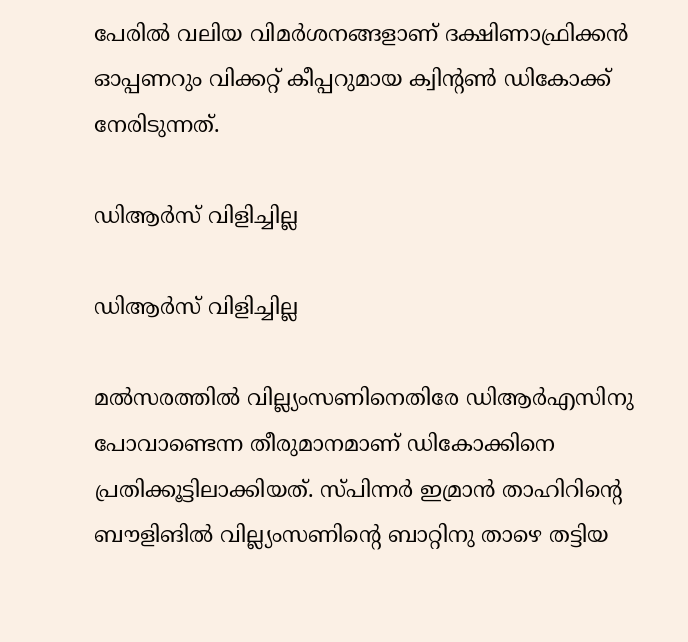പേരില്‍ വലിയ വിമര്‍ശനങ്ങളാണ് ദക്ഷിണാഫ്രിക്കന്‍ ഓപ്പണറും വിക്കറ്റ് കീപ്പറുമായ ക്വിന്റണ്‍ ഡികോക്ക് നേരിടുന്നത്.

ഡിആര്‍സ് വിളിച്ചില്ല

ഡിആര്‍സ് വിളിച്ചില്ല

മല്‍സരത്തില്‍ വില്ല്യംസണിനെതിരേ ഡിആര്‍എസിനു പോവാണ്ടെന്ന തീരുമാനമാണ് ഡികോക്കിനെ പ്രതിക്കൂട്ടിലാക്കിയത്. സ്പിന്നര്‍ ഇമ്രാന്‍ താഹിറിന്റെ ബൗളിങില്‍ വില്ല്യംസണിന്റെ ബാറ്റിനു താഴെ തട്ടിയ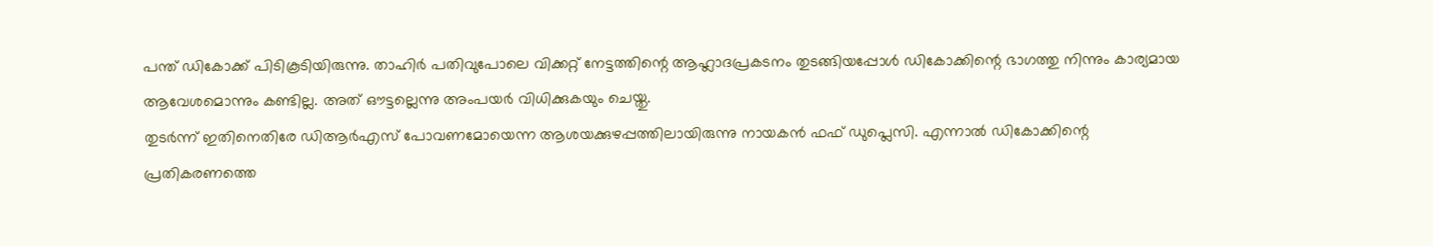പന്ത് ഡികോക്ക് പിടികൂടിയിരുന്നു. താഹിര്‍ പതിവുപോലെ വിക്കറ്റ് നേട്ടത്തിന്റെ ആഹ്ലാദപ്രകടനം തുടങ്ങിയപ്പോള്‍ ഡികോക്കിന്റെ ഭാഗത്തു നിന്നും കാര്യമായ ആവേശമൊന്നും കണ്ടില്ല. അത് ഔട്ടല്ലെന്നു അംപയര്‍ വിധിക്കുകയും ചെയ്തു.
തുടര്‍ന്ന് ഇതിനെതിരേ ഡിആര്‍എസ് പോവണമോയെന്ന ആശയക്കുഴപ്പത്തിലായിരുന്നു നായകന്‍ ഫഫ് ഡുപ്ലെസി. എന്നാല്‍ ഡികോക്കിന്റെ പ്രതികരണത്തെ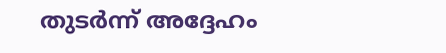തുടര്‍ന്ന് അദ്ദേഹം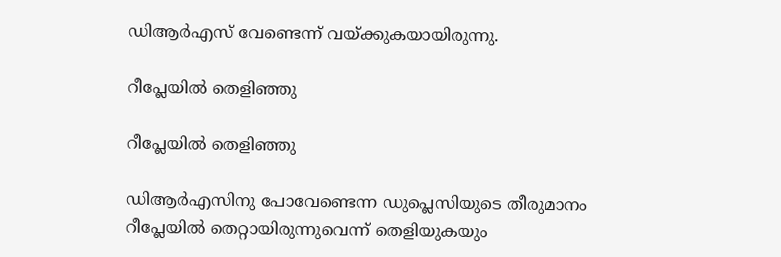ഡിആര്‍എസ് വേണ്ടെന്ന് വയ്ക്കുകയായിരുന്നു.

റീപ്ലേയില്‍ തെളിഞ്ഞു

റീപ്ലേയില്‍ തെളിഞ്ഞു

ഡിആര്‍എസിനു പോവേണ്ടെന്ന ഡുപ്ലെസിയുടെ തീരുമാനം റീപ്ലേയില്‍ തെറ്റായിരുന്നുവെന്ന് തെളിയുകയും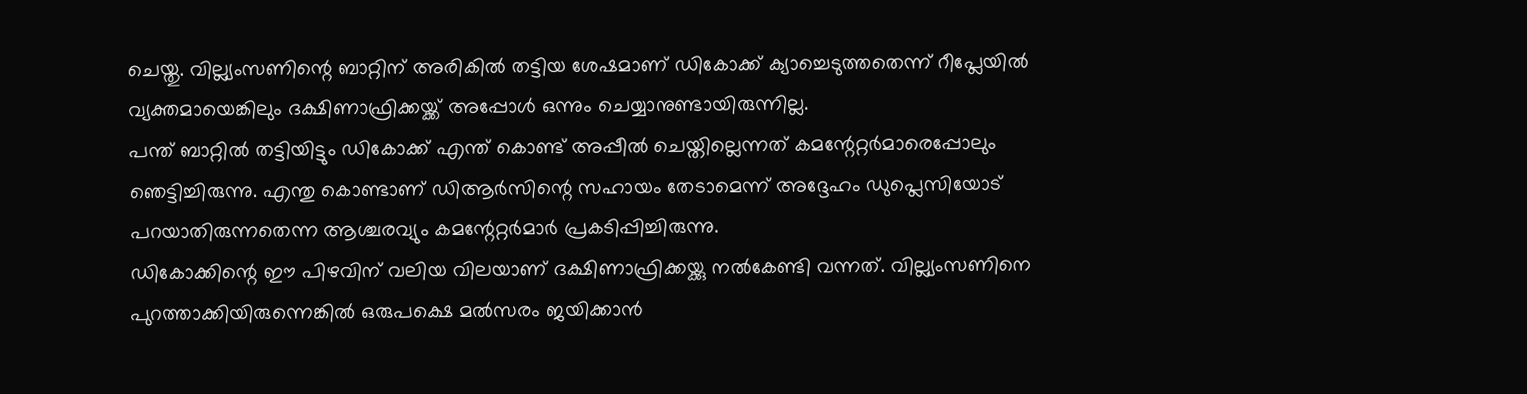ചെയ്തു. വില്ല്യംസണിന്റെ ബാറ്റിന് അരികില്‍ തട്ടിയ ശേഷമാണ് ഡികോക്ക് ക്യാച്ചെടുത്തതെന്ന് റീപ്ലേയില്‍ വ്യക്തമായെങ്കിലും ദക്ഷിണാഫ്രിക്കയ്ക്ക് അപ്പോള്‍ ഒന്നും ചെയ്യാനുണ്ടായിരുന്നില്ല.
പന്ത് ബാറ്റില്‍ തട്ടിയിട്ടും ഡികോക്ക് എന്ത് കൊണ്ട് അപ്പീല്‍ ചെയ്തില്ലെന്നത് കമന്റേറ്റര്‍മാരെപ്പോലും ഞെട്ടിച്ചിരുന്നു. എന്തു കൊണ്ടാണ് ഡിആര്‍സിന്റെ സഹായം തേടാമെന്ന് അദ്ദേഹം ഡുപ്ലെസിയോട് പറയാതിരുന്നതെന്ന ആശ്ചരവ്യും കമന്റേറ്റര്‍മാര്‍ പ്രകടിപ്പിച്ചിരുന്നു.
ഡികോക്കിന്റെ ഈ പിഴവിന് വലിയ വിലയാണ് ദക്ഷിണാഫ്രിക്കയ്ക്കു നല്‍കേണ്ടി വന്നത്. വില്ല്യംസണിനെ പുറത്താക്കിയിരുന്നെങ്കില്‍ ഒരുപക്ഷെ മല്‍സരം ജയിക്കാന്‍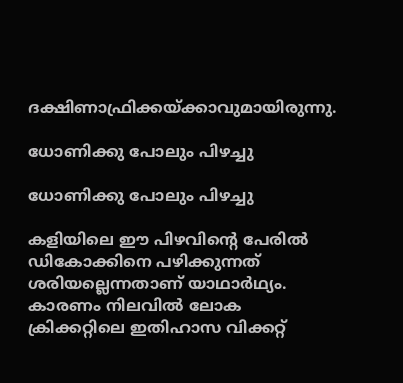ദക്ഷിണാഫ്രിക്കയ്ക്കാവുമായിരുന്നു.

ധോണിക്കു പോലും പിഴച്ചു

ധോണിക്കു പോലും പിഴച്ചു

കളിയിലെ ഈ പിഴവിന്റെ പേരില്‍ ഡികോക്കിനെ പഴിക്കുന്നത് ശരിയല്ലെന്നതാണ് യാഥാര്‍ഥ്യം. കാരണം നിലവില്‍ ലോക ക്രിക്കറ്റിലെ ഇതിഹാസ വിക്കറ്റ്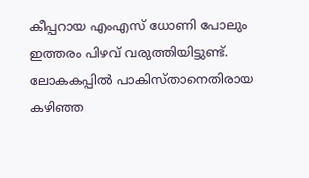കീപ്പറായ എംഎസ് ധോണി പോലും ഇത്തരം പിഴവ് വരുത്തിയിട്ടുണ്ട്. ലോകകപ്പില്‍ പാകിസ്താനെതിരായ കഴിഞ്ഞ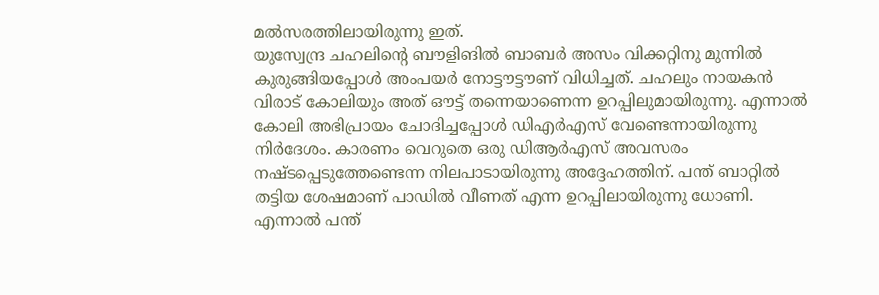മല്‍സരത്തിലായിരുന്നു ഇത്.
യുസ്വേന്ദ്ര ചഹലിന്റെ ബൗളിങില്‍ ബാബര്‍ അസം വിക്കറ്റിനു മുന്നില്‍ കുരുങ്ങിയപ്പോള്‍ അംപയര്‍ നോട്ടൗട്ടൗണ് വിധിച്ചത്. ചഹലും നായകന്‍ വിരാട് കോലിയും അത് ഔട്ട് തന്നെയാണെന്ന ഉറപ്പിലുമായിരുന്നു. എന്നാല്‍ കോലി അഭിപ്രായം ചോദിച്ചപ്പോള്‍ ഡിഎര്‍എസ് വേണ്ടെന്നായിരുന്നു നിര്‍ദേശം. കാരണം വെറുതെ ഒരു ഡിആര്‍എസ് അവസരം നഷ്ടപ്പെടുത്തേണ്ടെന്ന നിലപാടായിരുന്നു അദ്ദേഹത്തിന്. പന്ത് ബാറ്റില്‍ തട്ടിയ ശേഷമാണ് പാഡില്‍ വീണത് എന്ന ഉറപ്പിലായിരുന്നു ധോണി. എന്നാല്‍ പന്ത്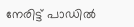നേരിട്ട് പാഡില്‍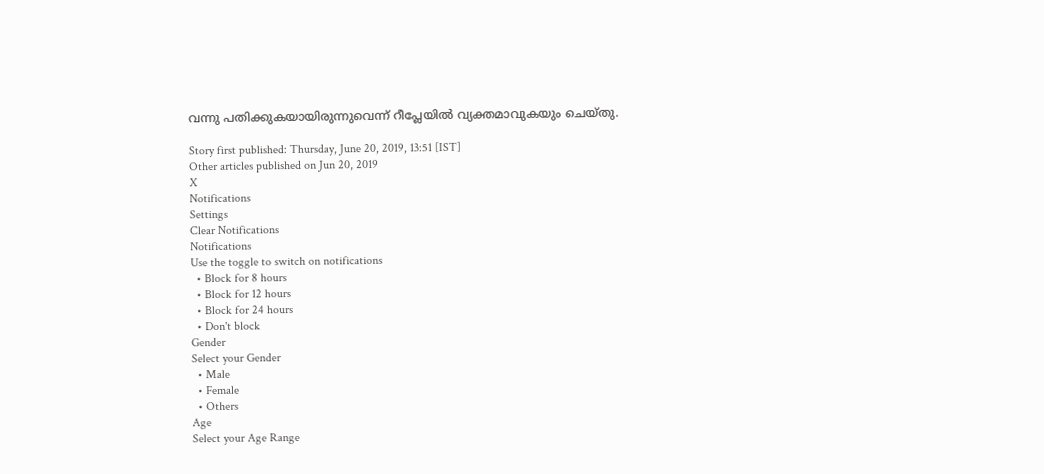വന്നു പതിക്കുകയായിരുന്നുവെന്ന് റീപ്ലേയില്‍ വ്യക്തമാവുകയും ചെയ്തു.

Story first published: Thursday, June 20, 2019, 13:51 [IST]
Other articles published on Jun 20, 2019
X
Notifications
Settings
Clear Notifications
Notifications
Use the toggle to switch on notifications
  • Block for 8 hours
  • Block for 12 hours
  • Block for 24 hours
  • Don't block
Gender
Select your Gender
  • Male
  • Female
  • Others
Age
Select your Age Range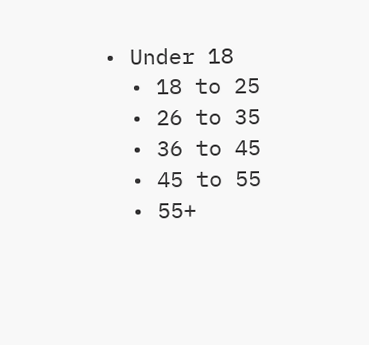• Under 18
  • 18 to 25
  • 26 to 35
  • 36 to 45
  • 45 to 55
  • 55+